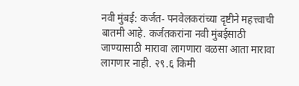नवी मुंबई: कर्जत- पनवेलकरांच्या दृष्टीने महत्त्वाची बातमी आहे. कर्जतकरांना नवी मुंबईसाठी जाण्यासाठी मारावा लागणारा वळसा आता मारावा लागणार नाही. २९.६ किमी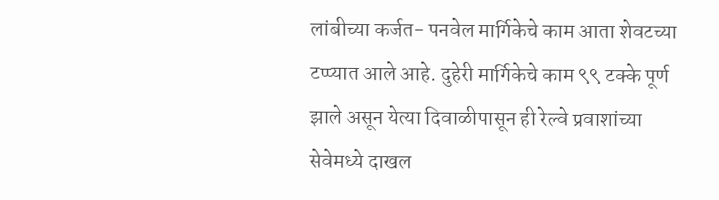लांबीच्या कर्जत- पनवेल मार्गिकेचे काम आता शेवटच्या टप्प्यात आले आहे. दुहेरी मार्गिकेचे काम ९९ टक्के पूर्ण झाले असून येत्या दिवाळीपासून ही रेल्वे प्रवाशांच्या सेवेमध्ये दाखल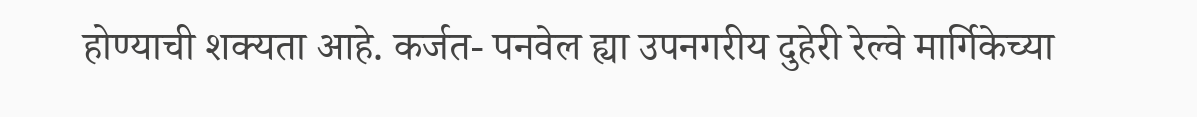होण्याची शक्यता आहे. कर्जत- पनवेल ह्या उपनगरीय दुहेरी रेल्वे मार्गिकेच्या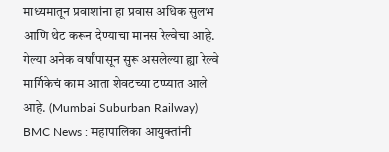माध्यमातून प्रवाशांना हा प्रवास अधिक सुलभ आणि थेट करून देण्याचा मानस रेल्वेचा आहे. गेल्या अनेक वर्षांपासून सुरू असलेल्या ह्या रेल्वे मार्गिकेचं काम आता शेवटच्या टप्प्यात आले आहे. (Mumbai Suburban Railway)
BMC News : महापालिका आयुक्तांनी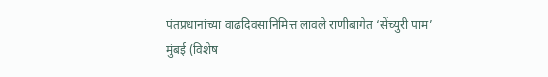पंतप्रधानांच्या वाढदिवसानिमित्त लावले राणीबागेत ‘सेंच्युरी पाम’
मुंबई (विशेष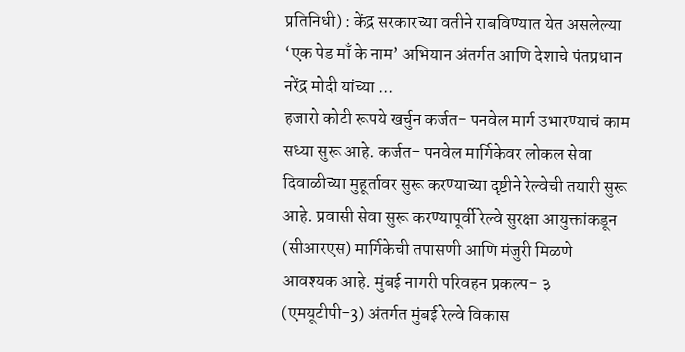प्रतिनिधी) : केंद्र सरकारच्या वतीने राबविण्यात येत असलेल्या ‘एक पेड माँ के नाम’ अभियान अंतर्गत आणि देशाचे पंतप्रधान नरेंद्र मोदी यांच्या ...
हजारो कोटी रूपये खर्चुन कर्जत- पनवेल मार्ग उभारण्याचं काम सध्या सुरू आहे. कर्जत- पनवेल मार्गिकेवर लोकल सेवा दिवाळीच्या मुहूर्तावर सुरू करण्याच्या दृष्टीने रेल्वेची तयारी सुरू आहे. प्रवासी सेवा सुरू करण्यापूर्वी रेल्वे सुरक्षा आयुक्तांकडून (सीआरएस) मार्गिकेची तपासणी आणि मंजुरी मिळणे आवश्यक आहे. मुंबई नागरी परिवहन प्रकल्प- ३ (एमयूटीपी-3) अंतर्गत मुंबई रेल्वे विकास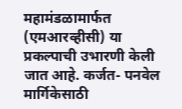महामंडळामार्फत (एमआरव्हीसी) या प्रकल्पाची उभारणी केली जात आहे. कर्जत- पनवेल मार्गिकेसाठी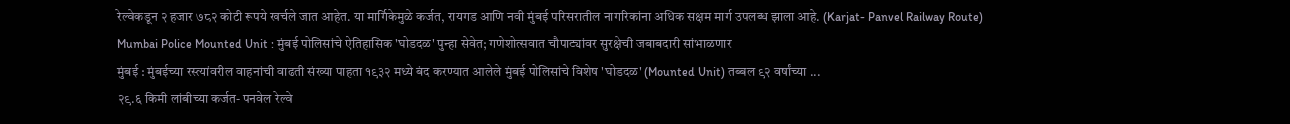रेल्वेकडून २ हजार ७८२ कोटी रूपये खर्चले जात आहेत. या मार्गिकेमुळे कर्जत, रायगड आणि नवी मुंबई परिसरातील नागरिकांना अधिक सक्षम मार्ग उपलब्ध झाला आहे. (Karjat- Panvel Railway Route)
Mumbai Police Mounted Unit : मुंबई पोलिसांचे ऐतिहासिक 'घोडदळ' पुन्हा सेवेत; गणेशोत्सवात चौपाट्यांवर सुरक्षेची जबाबदारी सांभाळणार
मुंबई : मुंबईच्या रस्त्यांवरील वाहनांची वाढती संख्या पाहता १९३२ मध्ये बंद करण्यात आलेले मुंबई पोलिसांचे विशेष 'घोडदळ' (Mounted Unit) तब्बल ९२ वर्षांच्या ...
२९.६ किमी लांबीच्या कर्जत- पनवेल रेल्वे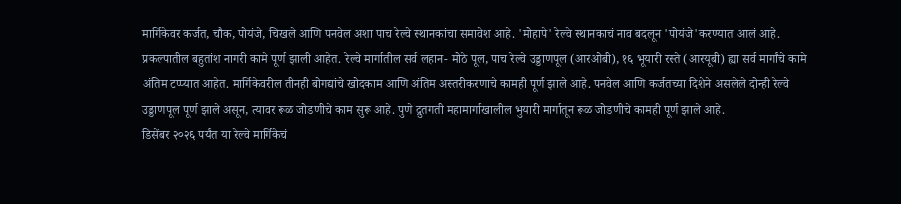मार्गिकेवर कर्जत, चौक, पोयंजे, चिखले आणि पनवेल अशा पाच रेल्वे स्थानकांचा समावेश आहे. 'मोहापे' रेल्वे स्थानकाचं नाव बदलून 'पोयंजे'करण्यात आलं आहे. प्रकल्पातील बहुतांश नागरी कामे पूर्ण झाली आहेत. रेल्वे मार्गातील सर्व लहान- मोठे पूल, पाच रेल्वे उड्डाणपूल (आरओबी), १६ भूयारी रस्ते (आरयूबी) ह्या सर्व मार्गांचे कामे अंतिम टप्प्यात आहेत. मार्गिकेवरील तीनही बोगद्यांचे खोदकाम आणि अंतिम अस्तरीकरणाचे कामही पूर्ण झाले आहे. पनवेल आणि कर्जतच्या दिशेने असलेले दोन्ही रेल्वे उड्डाणपूल पूर्ण झाले असून, त्यावर रूळ जोडणीचे काम सुरू आहे. पुणे द्रुतगती महामार्गाखालील भुयारी मार्गातून रूळ जोडणीचे कामही पूर्ण झाले आहे.
डिसेंबर २०२६ पर्यंत या रेल्वे मार्गिकेचं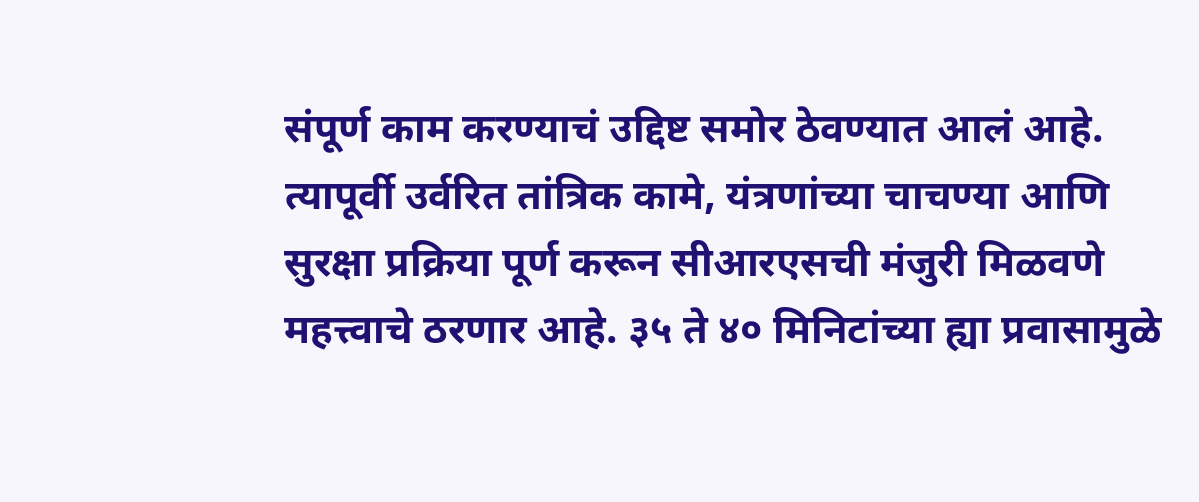संपूर्ण काम करण्याचं उद्दिष्ट समोर ठेवण्यात आलं आहे. त्यापूर्वी उर्वरित तांत्रिक कामे, यंत्रणांच्या चाचण्या आणि सुरक्षा प्रक्रिया पूर्ण करून सीआरएसची मंजुरी मिळवणे महत्त्वाचे ठरणार आहे. ३५ ते ४० मिनिटांच्या ह्या प्रवासामुळे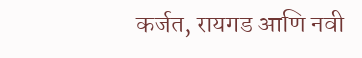कर्जत, रायगड आणि नवी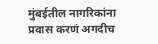मुंबईतील नागरिकांना प्रवास करणं अगदीच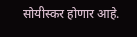सोयीस्कर होणार आहे.